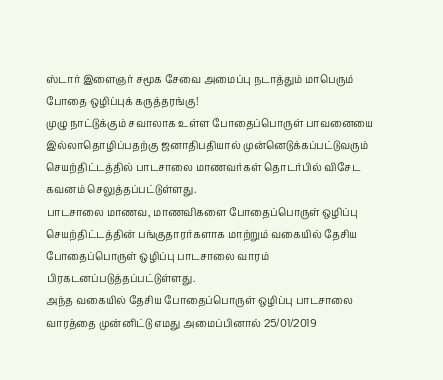ஸ்டார் இளைஞர் சமூக சேவை அமைப்பு நடாத்தும் மாபெரும் போதை ஒழிப்புக் கருத்தரங்கு!
முழு நாட்டுக்கும் சவாலாக உள்ள போதைப்பொருள் பாவனையை இல்லாதொழிப்பதற்கு ஜனாதிபதியால் முன்னெடுக்கப்பட்டுவரும் செயற்திட்டத்தில் பாடசாலை மாணவர்கள் தொடர்பில் விசேட கவனம் செலுத்தப்பட்டுள்ளது.
பாடசாலை மாணவ, மாணவிகளை போதைப்பொருள் ஒழிப்பு செயற்திட்டத்தின் பங்குதாரர்களாக மாற்றும் வகையில் தேசிய போதைப்பொருள் ஒழிப்பு பாடசாலை வாரம் பிரகடனப்படுத்தப்பட்டுள்ளது.
அந்த வகையில் தேசிய போதைப்பொருள் ஒழிப்பு பாடசாலை வாரத்தை முன்னிட்டு எமது அமைப்பினால் 25/01/2019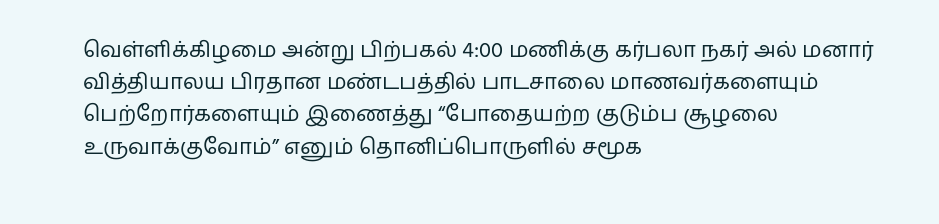வெள்ளிக்கிழமை அன்று பிற்பகல் 4:00 மணிக்கு கர்பலா நகர் அல் மனார் வித்தியாலய பிரதான மண்டபத்தில் பாடசாலை மாணவர்களையும் பெற்றோர்களையும் இணைத்து “போதையற்ற குடும்ப சூழலை உருவாக்குவோம்” எனும் தொனிப்பொருளில் சமூக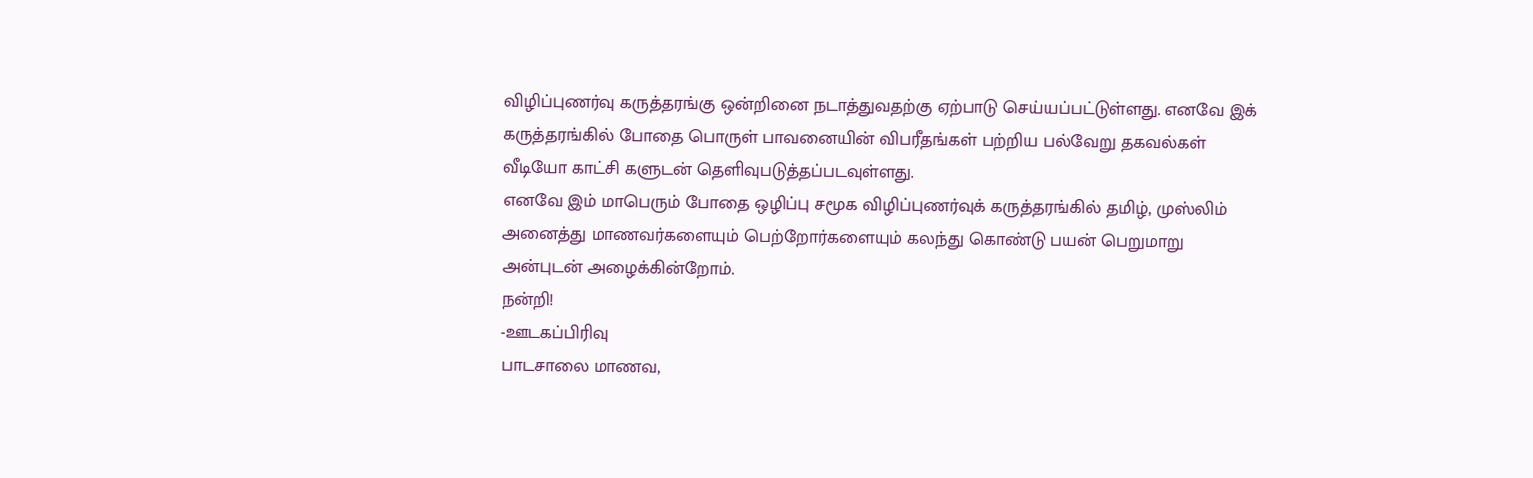விழிப்புணர்வு கருத்தரங்கு ஒன்றினை நடாத்துவதற்கு ஏற்பாடு செய்யப்பட்டுள்ளது. எனவே இக் கருத்தரங்கில் போதை பொருள் பாவனையின் விபரீதங்கள் பற்றிய பல்வேறு தகவல்கள் வீடியோ காட்சி களுடன் தெளிவுபடுத்தப்படவுள்ளது.
எனவே இம் மாபெரும் போதை ஒழிப்பு சமூக விழிப்புணர்வுக் கருத்தரங்கில் தமிழ், முஸ்லிம் அனைத்து மாணவர்களையும் பெற்றோர்களையும் கலந்து கொண்டு பயன் பெறுமாறு அன்புடன் அழைக்கின்றோம்.
நன்றி!
-ஊடகப்பிரிவு
பாடசாலை மாணவ,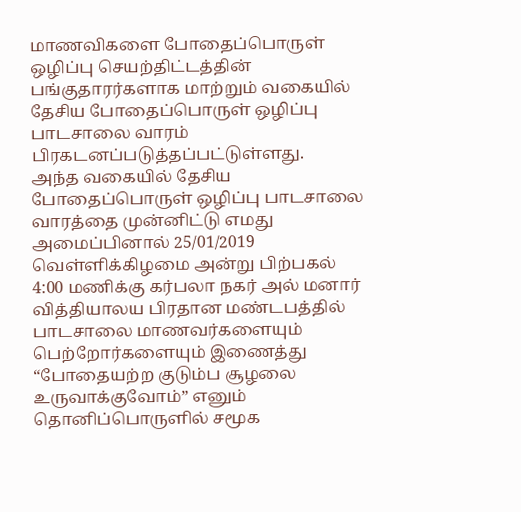மாணவிகளை போதைப்பொருள் ஒழிப்பு செயற்திட்டத்தின் பங்குதாரர்களாக மாற்றும் வகையில் தேசிய போதைப்பொருள் ஒழிப்பு பாடசாலை வாரம் பிரகடனப்படுத்தப்பட்டுள்ளது.
அந்த வகையில் தேசிய போதைப்பொருள் ஒழிப்பு பாடசாலை வாரத்தை முன்னிட்டு எமது அமைப்பினால் 25/01/2019 வெள்ளிக்கிழமை அன்று பிற்பகல் 4:00 மணிக்கு கர்பலா நகர் அல் மனார் வித்தியாலய பிரதான மண்டபத்தில் பாடசாலை மாணவர்களையும் பெற்றோர்களையும் இணைத்து “போதையற்ற குடும்ப சூழலை உருவாக்குவோம்” எனும் தொனிப்பொருளில் சமூக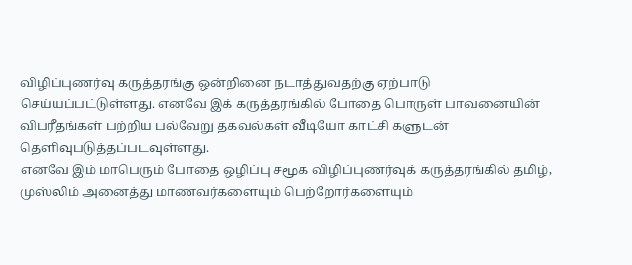விழிப்புணர்வு கருத்தரங்கு ஒன்றினை நடாத்துவதற்கு ஏற்பாடு செய்யப்பட்டுள்ளது. எனவே இக் கருத்தரங்கில் போதை பொருள் பாவனையின் விபரீதங்கள் பற்றிய பல்வேறு தகவல்கள் வீடியோ காட்சி களுடன் தெளிவுபடுத்தப்படவுள்ளது.
எனவே இம் மாபெரும் போதை ஒழிப்பு சமூக விழிப்புணர்வுக் கருத்தரங்கில் தமிழ், முஸ்லிம் அனைத்து மாணவர்களையும் பெற்றோர்களையும்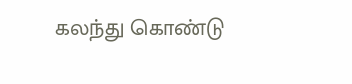கலந்து கொண்டு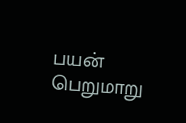பயன் பெறுமாறு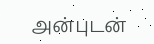அன்புடன்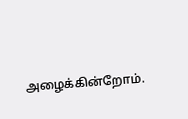அழைக்கின்றோம்.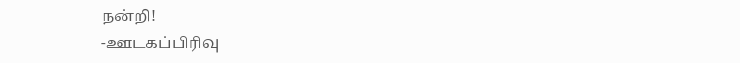நன்றி!
-ஊடகப்பிரிவு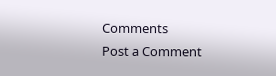Comments
Post a Comment